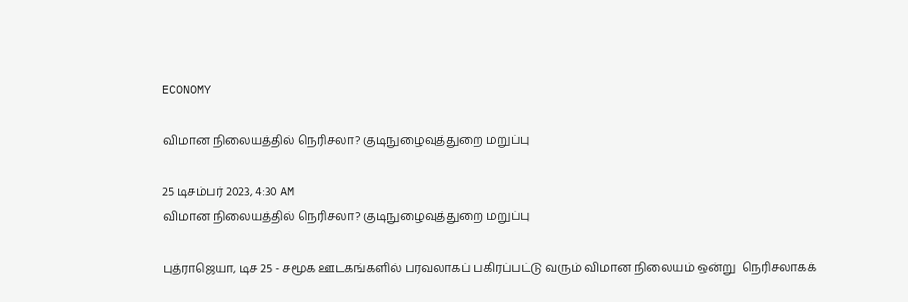ECONOMY

விமான நிலையத்தில் நெரிசலா? குடிநுழைவுத்துறை மறுப்பு

25 டிசம்பர் 2023, 4:30 AM
விமான நிலையத்தில் நெரிசலா? குடிநுழைவுத்துறை மறுப்பு

புத்ராஜெயா, டிச 25 - சமூக ஊடகங்களில் பரவலாகப் பகிரப்பட்டு வரும் விமான நிலையம் ஒன்று  நெரிசலாகக்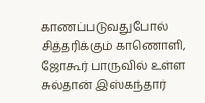காணப்படுவதுபோல்  சித்தரிக்கும் காணொளி, ஜோகூர் பாருவில் உள்ள சுல்தான் இஸ்கந்தார்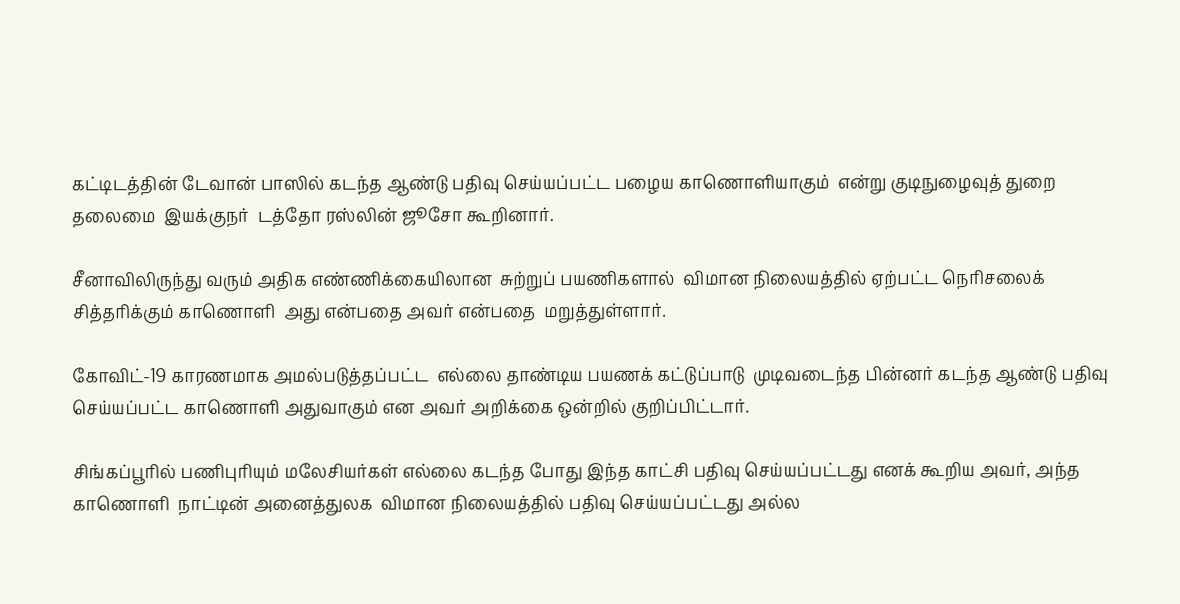கட்டிடத்தின் டேவான் பாஸில் கடந்த ஆண்டு பதிவு செய்யப்பட்ட பழைய காணொளியாகும்  என்று குடிநுழைவுத் துறை தலைமை  இயக்குநர்  டத்தோ ரஸ்லின் ஜூசோ கூறினார்.

சீனாவிலிருந்து வரும் அதிக எண்ணிக்கையிலான  சுற்றுப் பயணிகளால்  விமான நிலையத்தில் ஏற்பட்ட நெரிசலைக் சித்தரிக்கும் காணொளி  அது என்பதை அவர் என்பதை  மறுத்துள்ளார்.

கோவிட்-19 காரணமாக அமல்படுத்தப்பட்ட  எல்லை தாண்டிய பயணக் கட்டுப்பாடு  முடிவடைந்த பின்னர் கடந்த ஆண்டு பதிவு செய்யப்பட்ட காணொளி அதுவாகும் என அவர் அறிக்கை ஒன்றில் குறிப்பிட்டார்.

சிங்கப்பூரில் பணிபுரியும் மலேசியர்கள் எல்லை கடந்த போது இந்த காட்சி பதிவு செய்யப்பட்டது எனக் கூறிய அவர், அந்த காணொளி  நாட்டின் அனைத்துலக  விமான நிலையத்தில் பதிவு செய்யப்பட்டது அல்ல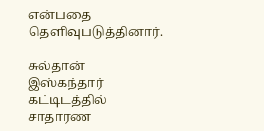என்பதை தெளிவுபடுத்தினார்.

சுல்தான் இஸ்கந்தார் கட்டிடத்தில் சாதாரண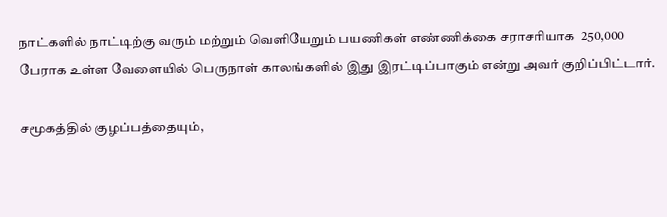நாட்களில் நாட்டிற்கு வரும் மற்றும் வெளியேறும் பயணிகள் எண்ணிக்கை சராசரியாக  250,000 பேராக உள்ள வேளையில் பெருநாள் காலங்களில் இது இரட்டிப்பாகும் என்று அவர் குறிப்பிட்டார்.

சமூகத்தில் குழப்பத்தையும்,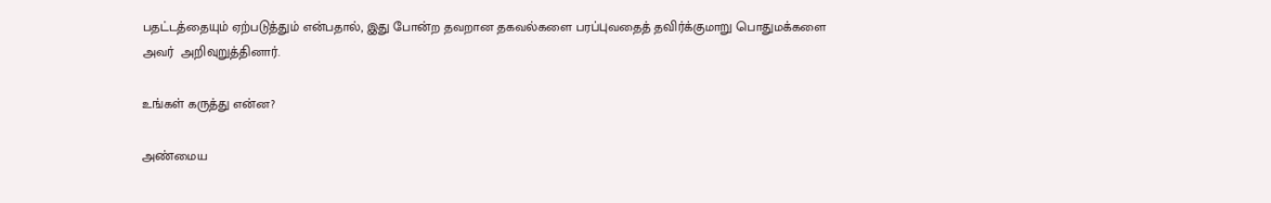பதட்டத்தையும் ஏற்படுத்தும் என்பதால், இது போன்ற தவறான தகவல்களை பரப்புவதைத் தவிர்க்குமாறு பொதுமக்களை அவர்  அறிவுறுத்தினார்.

உங்கள் கருத்து என்ன?

அண்மைய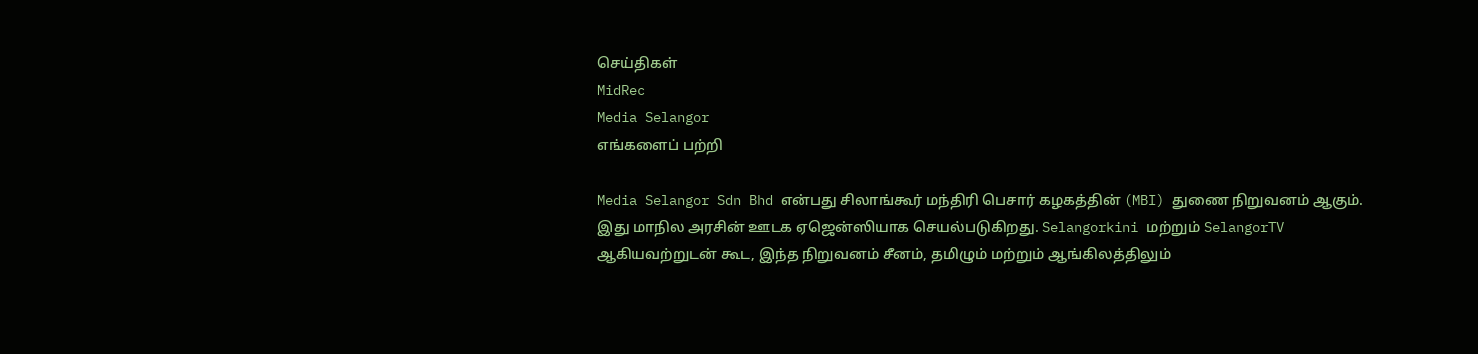செய்திகள்
MidRec
Media Selangor
எங்களைப் பற்றி

Media Selangor Sdn Bhd என்பது சிலாங்கூர் மந்திரி பெசார் கழகத்தின் (MBI) துணை நிறுவனம் ஆகும். இது மாநில அரசின் ஊடக ஏஜென்ஸியாக செயல்படுகிறது. Selangorkini மற்றும் SelangorTV ஆகியவற்றுடன் கூட, இந்த நிறுவனம் சீனம், தமிழும் மற்றும் ஆங்கிலத்திலும்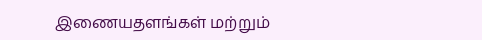இணையதளங்கள் மற்றும்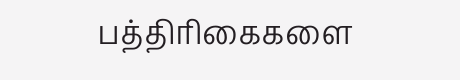பத்திரிகைகளை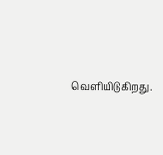வெளியிடுகிறது.